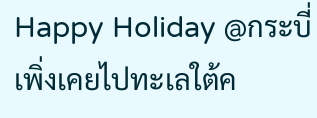Happy Holiday @กระบี่
เพิ่งเคยไปทะเลใต้ค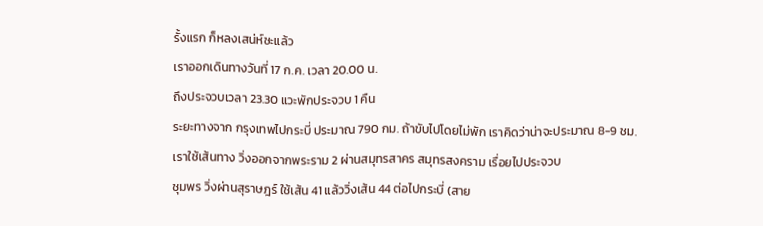รั้งแรก ก็หลงเสน่ห์ซะแล้ว
เราออกเดินทางวันที่ 17 ก.ค. เวลา 20.00 น.
ถึงประจวบเวลา 23.30 แวะพักประจวบ 1 คืน
ระยะทางจาก กรุงเทพไปกระบี่ ประมาณ 790 กม. ถ้าขับไปโดยไม่พัก เราคิดว่าน่าจะประมาณ 8-9 ชม.
เราใช้เส้นทาง วิ่งออกจากพระราม 2 ผ่านสมุทรสาคร สมุทรสงคราม เรื่อยไปประจวบ
ชุมพร วิ่งผ่านสุราษฎร์ ใช้เส้น 41 แล้ววิ่งเส้น 44 ต่อไปกระบี่ (สาย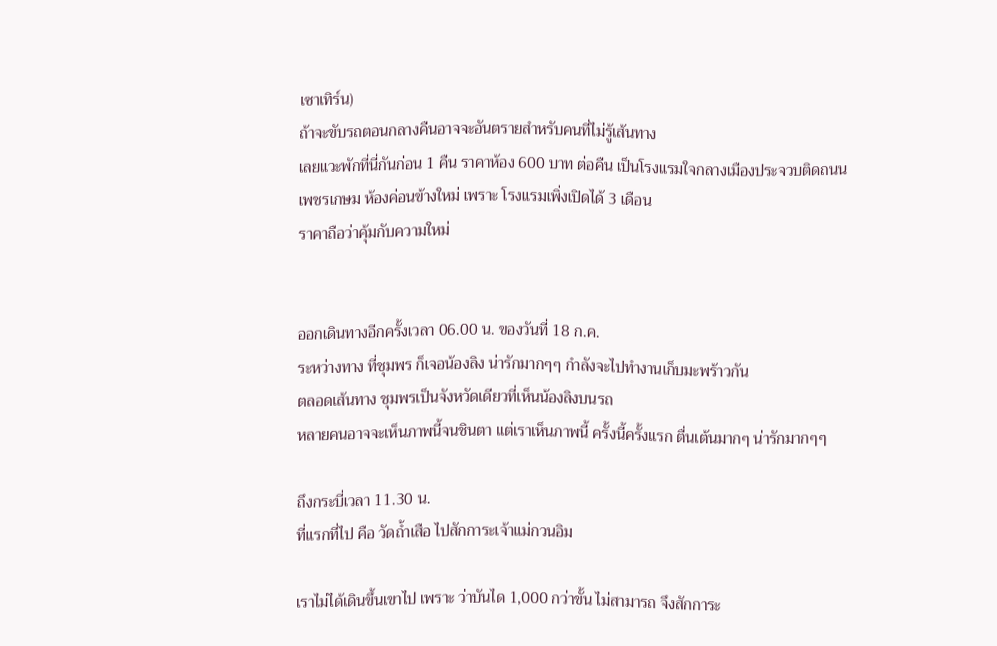เซาเทิร์น)
ถ้าจะขับรถตอนกลางคืนอาจจะอันตรายสำหรับคนที่ไม่รู้เส้นทาง
เลยแวะพักที่นี่กันก่อน 1 คืน ราคาห้อง 600 บาท ต่อคืน เป็นโรงแรมใจกลางเมืองประจวบติดถนนเพชรเกษม ห้องค่อนข้างใหม่ เพราะ โรงแรมเพิ่งเปิดได้ 3 เดือน
ราคาถือว่าคุ้มกับความใหม่


ออกเดินทางอีกครั้งเวลา 06.00 น. ของวันที่ 18 ก.ค.
ระหว่างทาง ที่ชุมพร ก็เจอน้องลิง น่ารักมากๆๆ กำลังจะไปทำงานเก็บมะพร้าวกัน
ตลอดเส้นทาง ชุมพรเป็นจังหวัดเดียวที่เห็นน้องลิงบนรถ
หลายคนอาจจะเห็นภาพนี้จนชินตา แต่เราเห็นภาพนี้ ครั้งนี้ครั้งแรก ตื่นเต้นมากๆ น่ารักมากๆๆ

ถึงกระบี่เวลา 11.30 น.
ที่แรกที่ไป คือ วัดถ้ำเสือ ไปสักการะเจ้าแม่กวนอิม

เราไม่ได้เดินขึ้นเขาไป เพราะ ว่าบันได 1,000 กว่าขั้น ไม่สามารถ จึงสักการะ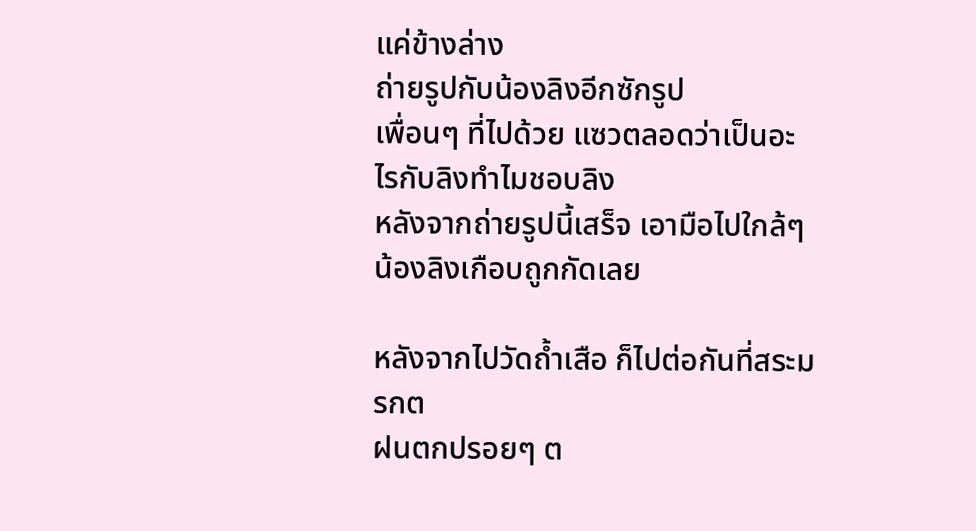แค่ข้างล่าง
ถ่ายรูปกับน้องลิงอีกซักรูป
เพื่อนๆ ที่ไปด้วย แซวตลอดว่าเป็นอะไรกับลิงทำไมชอบลิง
หลังจากถ่ายรูปนี้เสร็จ เอามือไปใกล้ๆ น้องลิงเกือบถูกกัดเลย

หลังจากไปวัดถ้ำเสือ ก็ไปต่อกันที่สระมรกต
ฝนตกปรอยๆ ต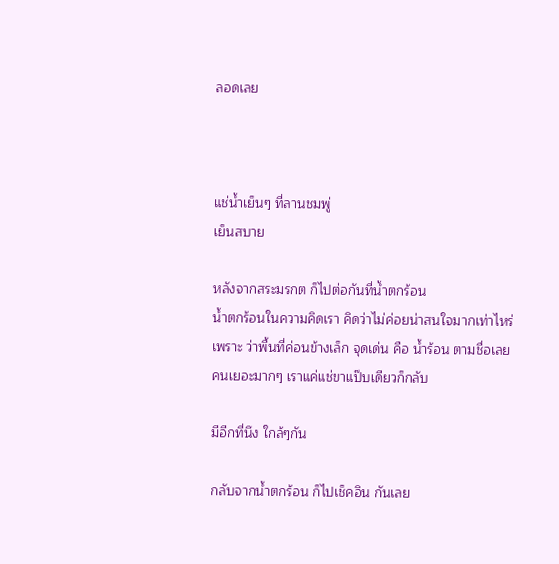ลอดเลย



แช่น้ำเย็นๆ ที่ลานชมพู่
เย็นสบาย

หลังจากสระมรกต ก็ไปต่อกันที่น้ำตกร้อน
น้ำตกร้อนในความคิดเรา คิดว่าไม่ค่อยน่าสนใจมากเท่าไหร่
เพราะ ว่าพื้นที่ค่อนข้างเล็ก จุดเด่น คือ น้ำร้อน ตามชื่อเลย
คนเยอะมากๆ เราแค่แช่ขาแป๊บเดียวก็กลับ

มีอีกที่นึง ใกล้ๆกัน

กลับจากน้ำตกร้อน ก็ไปเช็คอิน กันเลย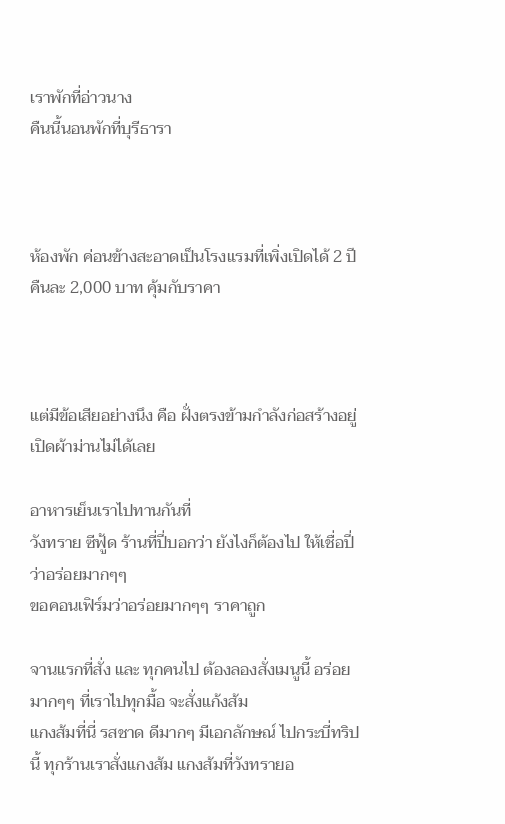เราพักที่อ่าวนาง
คืนนี้นอนพักที่บุรีธารา



ห้องพัก ค่อนข้างสะอาดเป็นโรงแรมที่เพิ่งเปิดได้ 2 ปี คืนละ 2,000 บาท คุ้มกับราคา



แต่มีข้อเสียอย่างนึง คือ ฝั่งตรงข้ามกำลังก่อสร้างอยู่ เปิดผ้าม่านไม่ได้เลย

อาหารเย็นเราไปทานกันที่
วังทราย ซีฟู้ด ร้านที่ปี่บอกว่า ยังไงก็ต้องไป ให้เชื่อปี่ว่าอร่อยมากๆๆ
ขอคอนเฟิร์มว่าอร่อยมากๆๆ ราคาถูก

จานแรกที่สั่ง และ ทุกคนไป ต้องลองสั่งเมนูนี้ อร่อยมากๆๆ ที่เราไปทุกมื้อ จะสั่งแก้งส้ม
แกงส้มที่นี่ รสชาด ดีมากๆ มีเอกลักษณ์ ไปกระบี่ทริปนี้ ทุกร้านเราสั่งแกงส้ม แกงส้มที่วังทรายอ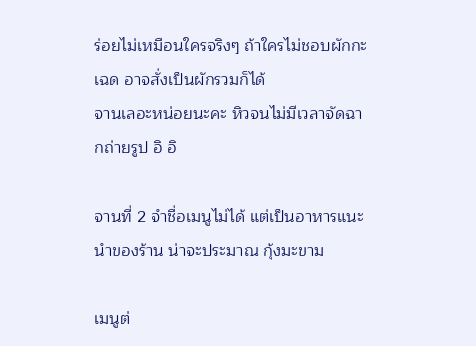ร่อยไม่เหมือนใครจริงๆ ถ้าใครไม่ชอบผักกะเฉด อาจสั่งเป็นผักรวมก็ได้
จานเลอะหน่อยนะคะ หิวจนไม่มีเวลาจัดฉากถ่ายรูป อิ อิ

จานที่ 2 จำชื่อเมนูไม่ได้ แต่เป็นอาหารแนะนำของร้าน น่าจะประมาณ กุ้งมะขาม

เมนูต่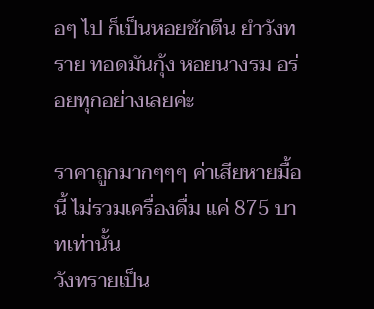อๆ ไป ก็เป็นหอยชักตีน ยำวังทราย ทอดมันกุ้ง หอยนางรม อร่อยทุกอย่างเลยค่ะ

ราคาถูกมากๆๆๆ ค่าเสียหายมื้อนี้ ไม่รวมเครื่องดื่ม แค่ 875 บาทเท่านั้น
วังทรายเป็น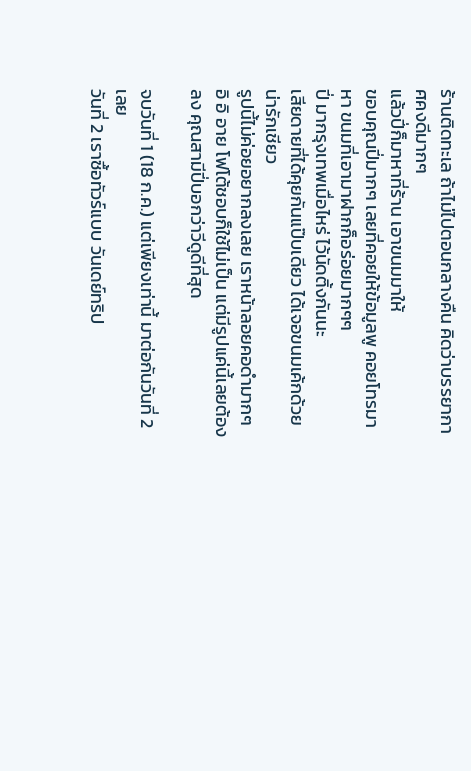ร้านติดทะเล ถ้าไม่ไปตอนกลางคืน คิดว่าบรรยากาศคงดีมากๆ
แล้วปี่ก็มาหาที่ร้าน เอาขนมมาให้
ขอบคุณปี่มากๆ เลยที่คอยให้ข้อมูลพู คอยโทรมาหา ขนมที่เอามาฝากก็อร่อยมากๆๆ
ปี่ มากรุงเทพเมื่อไหร่ ไว้นัดติ้งกันนะ
เสียดายที่ได้คุยกันแป๊บเดียว ได้เจอขนมเค้กด้วย น่ารักเชียว
รูปนี้ไม่ค่อยอยากลงเลย เราหน้าลอยคอดำมากๆ อิ อิ อาย โฟโต้ชอบก็ใช้ไม่เป็น แต่มีรูปแค่นี้เลยต้องลง คุณสามีปี่บอกว่าวีดูดีที่สุด

จบวันที่ 1 (18 ก.ค.) แต่เพียงเท่านี้ มาต่อกันวันที่ 2 เลย
วันที่ 2 เราซื้อทัวร์แบบ วันเดย์ทริป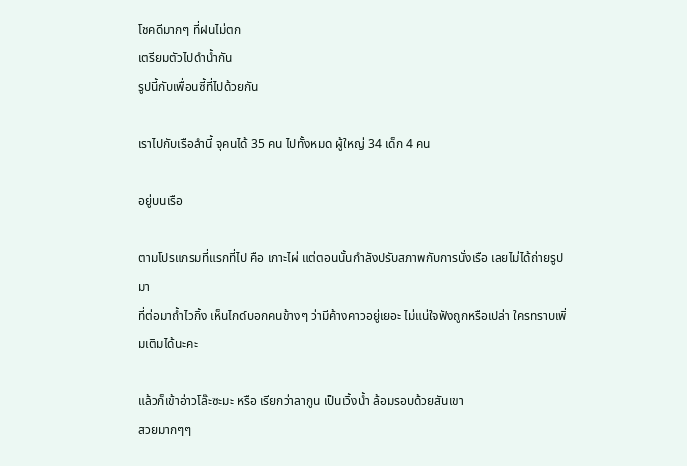โชคดีมากๆ ที่ฝนไม่ตก
เตรียมตัวไปดำน้ำกัน
รูปนี้กับเพื่อนซี้ที่ไปด้วยกัน

เราไปกับเรือลำนี้ จุคนได้ 35 คน ไปทั้งหมด ผู้ใหญ่ 34 เด็ก 4 คน

อยู่บนเรือ

ตามโปรแกรมที่แรกที่ไป คือ เกาะไผ่ แต่ตอนนั้นกำลังปรับสภาพกับการนั่งเรือ เลยไม่ได้ถ่ายรูปมา
ที่ต่อมาถ้ำไวกิ้ง เห็นไกด์บอกคนข้างๆ ว่ามีค้างคาวอยู่เยอะ ไม่แน่ใจฟังถูกหรือเปล่า ใครทราบเพิ่มเติมได้นะคะ

แล้วก็เข้าอ่าวโล๊ะซะมะ หรือ เรียกว่าลากูน เป็นเวิ้งน้ำ ล้อมรอบด้วยสันเขา
สวยมากๆๆ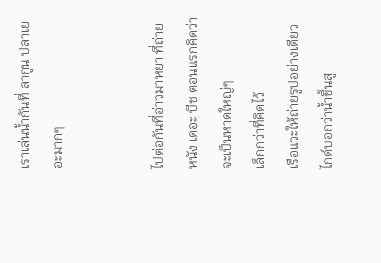เราเล่นน้ำกันที่ ลากูน ปลาเยอะมากๆ


ไปต่อกันที่อ่าวมาหยา ที่ถ่ายหนัง เดอะ บีช ตอนแรกคิดว่าจะเป็นหาดใหญ่ๆ
เล็กกว่าที่คิดไว้
เรือแวะให้ถ่ายรูปอย่างเดียว ไกด์บอกว่าน้ำขึ้นสู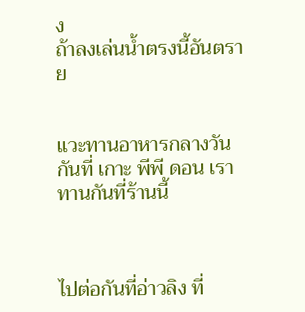ง
ถ้าลงเล่นน้ำตรงนี้อันตราย


แวะทานอาหารกลางวันกันที่ เกาะ พีพี ดอน เราทานกันที่ร้านนี้



ไปต่อกันที่อ่าวลิง ที่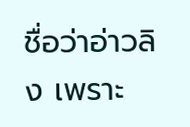ชื่อว่าอ่าวลิง เพราะ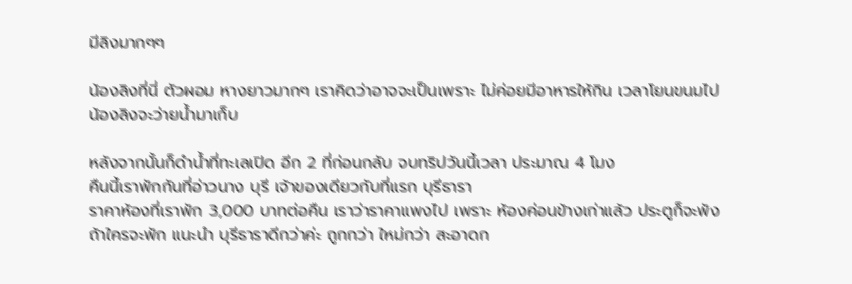มีลิงมากๆๆ

น้องลิงที่นี่ ตัวผอม หางยาวมากๆ เราคิดว่าอาจจะเป็นเพราะ ไม่ค่อยมีอาหารให้กิน เวลาโยนขนมไป น้องลิงจะว่ายน้ำมาเก็บ

หลังจากนั้นก็ดำน้ำที่ทะเลเปิด อีก 2 ที่ก่อนกลับ จบทริปวันนี้เวลา ประมาณ 4 โมง
คืนนี้เราพักกันที่อ่าวนาง บุรี เจ้าของเดียวกับที่แรก บุรีธารา
ราคาห้องที่เราพัก 3,000 บาทต่อคืน เราว่าราคาแพงไป เพราะ ห้องค่อนข้างเก่าแล้ว ประตูก็จะพัง ถ้าใครจะพัก แนะนำ บุรีธาราดีกว่าค่ะ ถูกกว่า ใหม่กว่า สะอาดก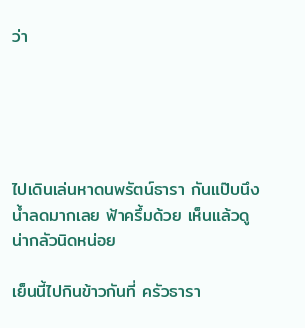ว่า





ไปเดินเล่นหาดนพรัตน์ธารา กันแป๊บนึง น้ำลดมากเลย ฟ้าครึ้มด้วย เห็นแล้วดูน่ากลัวนิดหน่อย

เย็นนี้ไปกินข้าวกันที่ ครัวธารา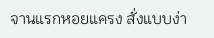จานแรกหอยแครง สั่งแบบง่า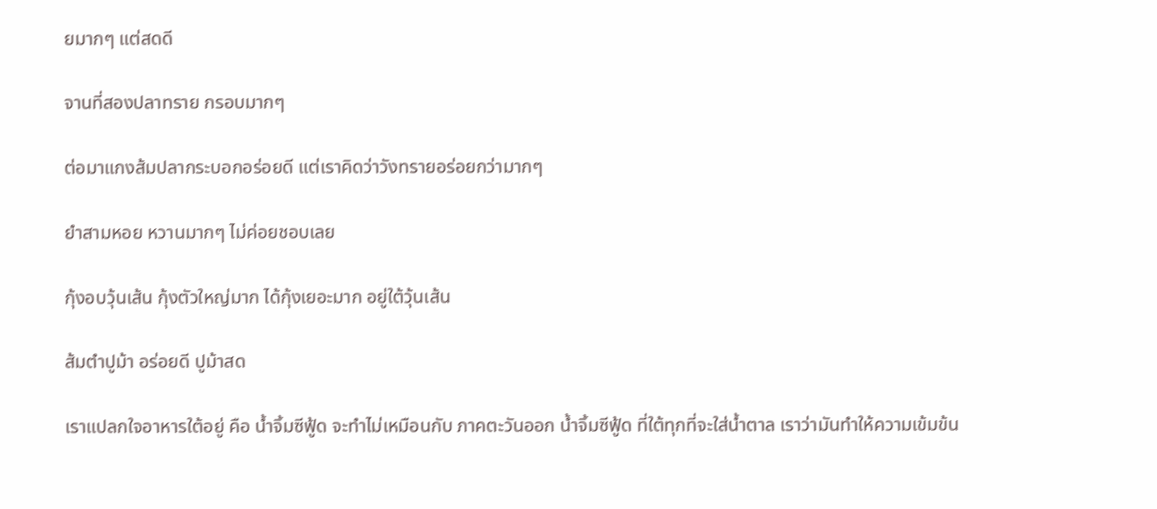ยมากๆ แต่สดดี

จานที่สองปลาทราย กรอบมากๆ

ต่อมาแกงส้มปลากระบอกอร่อยดี แต่เราคิดว่าวังทรายอร่อยกว่ามากๆ

ยำสามหอย หวานมากๆ ไม่ค่อยชอบเลย

กุ้งอบวุ้นเส้น กุ้งตัวใหญ่มาก ได้กุ้งเยอะมาก อยู่ใต้วุ้นเส้น

ส้มตำปูม้า อร่อยดี ปูม้าสด

เราแปลกใจอาหารใต้อยู่ คือ น้ำจิ้มซีฟู้ด จะทำไม่เหมือนกับ ภาคตะวันออก น้ำจิ้มซีฟู้ด ที่ใต้ทุกที่จะใส่น้ำตาล เราว่ามันทำให้ความเข้มข้น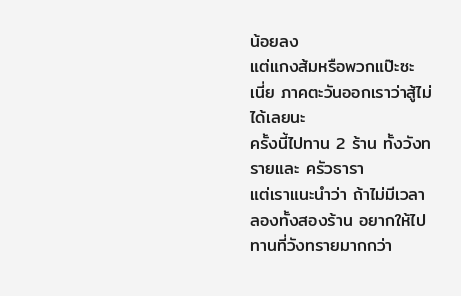น้อยลง
แต่แกงส้มหรือพวกแป๊ะซะ เนี่ย ภาคตะวันออกเราว่าสู้ไม่ได้เลยนะ
ครั้งนี้ไปทาน 2 ร้าน ทั้งวังทรายและ ครัวธารา
แต่เราแนะนำว่า ถ้าไม่มีเวลาลองทั้งสองร้าน อยากให้ไปทานที่วังทรายมากกว่า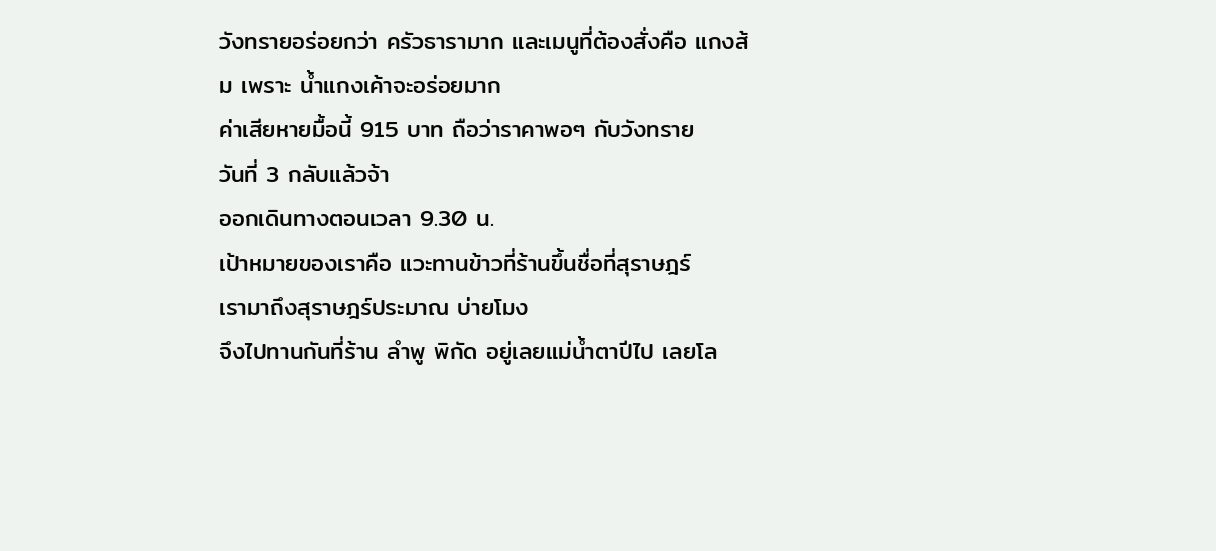วังทรายอร่อยกว่า ครัวธารามาก และเมนูที่ต้องสั่งคือ แกงส้ม เพราะ น้ำแกงเค้าจะอร่อยมาก
ค่าเสียหายมื้อนี้ 915 บาท ถือว่าราคาพอๆ กับวังทราย
วันที่ 3 กลับแล้วจ้า
ออกเดินทางตอนเวลา 9.30 น.
เป้าหมายของเราคือ แวะทานข้าวที่ร้านขึ้นชื่อที่สุราษฎร์
เรามาถึงสุราษฎร์ประมาณ บ่ายโมง
จึงไปทานกันที่ร้าน ลำพู พิกัด อยู่เลยแม่น้ำตาปีไป เลยโล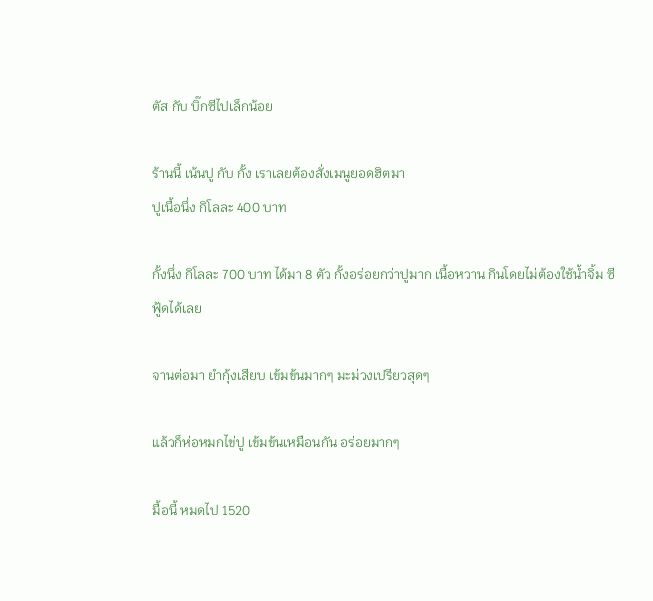ตัส กับ บิ๊กซีไปเล็กน้อย

ร้านนี้ เน้นปู กับ กั้ง เราเลยต้องสั่งเมนูยอดฮิตมา
ปูเนื้อนึ่ง กิโลละ 400 บาท

กั้งนึ่ง กิโลละ 700 บาท ได้มา 8 ตัว กั้งอร่อยกว่าปูมาก เนื้อหวาน กินโดยไม่ต้องใช้น้ำจิ้ม ซีฟู้ดได้เลย

จานต่อมา ยำกุ้งเสียบ เข้มข้นมากๆ มะม่วงเปรียวสุดๆ

แล้วก็ห่อหมกไข่ปู เข้มข้นเหมือนกัน อร่อยมากๆ

มื้อนี้ หมดไป 1520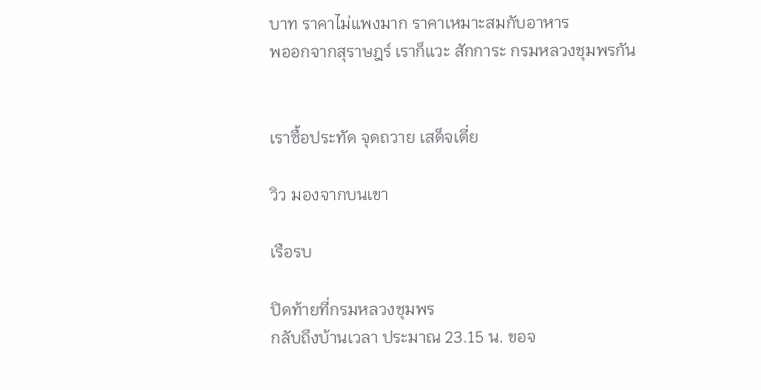บาท ราคาไม่แพงมาก ราคาเหมาะสมกับอาหาร
พออกจากสุราษฎร์ เราก็แวะ สักการะ กรมหลวงชุมพรกัน


เราซื้อประทัด จุดถวาย เสด็จเตี่ย

วิว มองจากบนเขา

เรือรบ

ปิดท้ายที่กรมหลวงชุมพร
กลับถึงบ้านเวลา ประมาณ 23.15 น. ขอจ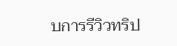บการรีวิวทริป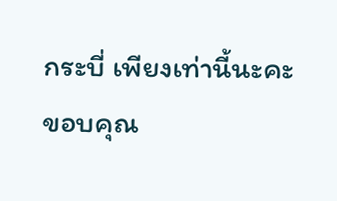กระบี่ เพียงเท่านี้นะคะ
ขอบคุณ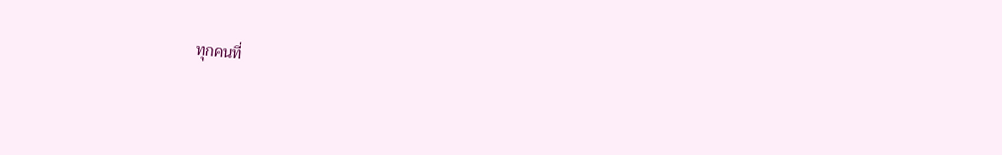ทุกคนที่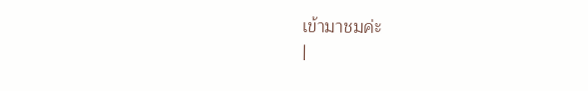เข้ามาชมค่ะ
|